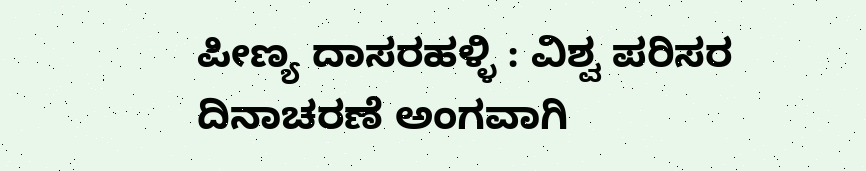ಪೀಣ್ಯ ದಾಸರಹಳ್ಳಿ : ವಿಶ್ವ ಪರಿಸರ ದಿನಾಚರಣೆ ಅಂಗವಾಗಿ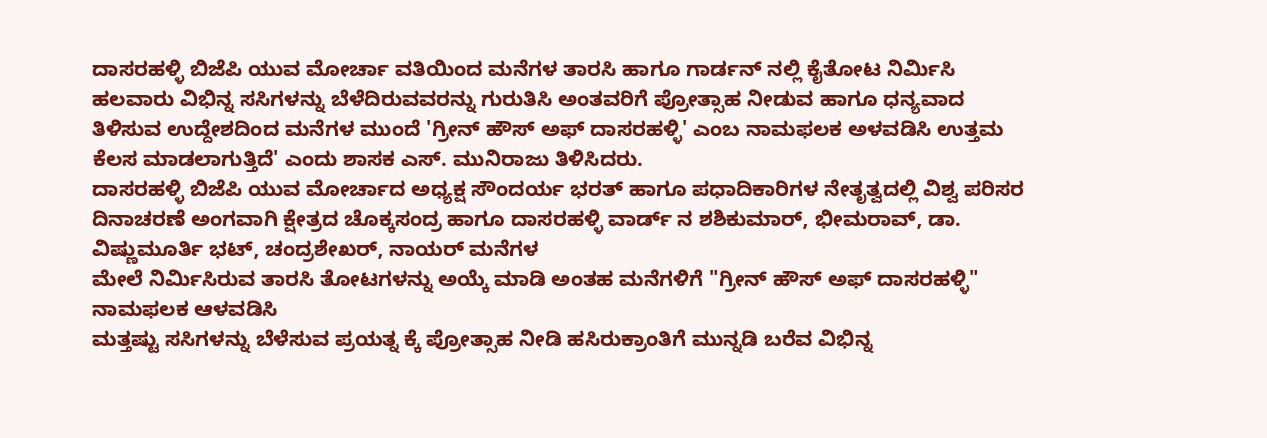ದಾಸರಹಳ್ಳಿ ಬಿಜೆಪಿ ಯುವ ಮೋರ್ಚಾ ವತಿಯಿಂದ ಮನೆಗಳ ತಾರಸಿ ಹಾಗೂ ಗಾರ್ಡನ್ ನಲ್ಲಿ ಕೈತೋಟ ನಿರ್ಮಿಸಿ ಹಲವಾರು ವಿಭಿನ್ನ ಸಸಿಗಳನ್ನು ಬೆಳೆದಿರುವವರನ್ನು ಗುರುತಿಸಿ ಅಂತವರಿಗೆ ಪ್ರೋತ್ಸಾಹ ನೀಡುವ ಹಾಗೂ ಧನ್ಯವಾದ ತಿಳಿಸುವ ಉದ್ದೇಶದಿಂದ ಮನೆಗಳ ಮುಂದೆ 'ಗ್ರೀನ್ ಹೌಸ್ ಅಫ್ ದಾಸರಹಳ್ಳಿ' ಎಂಬ ನಾಮಫಲಕ ಅಳವಡಿಸಿ ಉತ್ತಮ ಕೆಲಸ ಮಾಡಲಾಗುತ್ತಿದೆ' ಎಂದು ಶಾಸಕ ಎಸ್. ಮುನಿರಾಜು ತಿಳಿಸಿದರು.
ದಾಸರಹಳ್ಳಿ ಬಿಜೆಪಿ ಯುವ ಮೋರ್ಚಾದ ಅಧ್ಯಕ್ಷ ಸೌಂದರ್ಯ ಭರತ್ ಹಾಗೂ ಪಧಾದಿಕಾರಿಗಳ ನೇತೃತ್ವದಲ್ಲಿ ವಿಶ್ವ ಪರಿಸರ ದಿನಾಚರಣೆ ಅಂಗವಾಗಿ ಕ್ಷೇತ್ರದ ಚೊಕ್ಕಸಂದ್ರ ಹಾಗೂ ದಾಸರಹಳ್ಳಿ ವಾರ್ಡ್ ನ ಶಶಿಕುಮಾರ್, ಭೀಮರಾವ್, ಡಾ. ವಿಷ್ಣುಮೂರ್ತಿ ಭಟ್, ಚಂದ್ರಶೇಖರ್, ನಾಯರ್ ಮನೆಗಳ
ಮೇಲೆ ನಿರ್ಮಿಸಿರುವ ತಾರಸಿ ತೋಟಗಳನ್ನು ಅಯ್ಕೆ ಮಾಡಿ ಅಂತಹ ಮನೆಗಳಿಗೆ "ಗ್ರೀನ್ ಹೌಸ್ ಅಫ್ ದಾಸರಹಳ್ಳಿ" ನಾಮಫಲಕ ಆಳವಡಿಸಿ
ಮತ್ತಷ್ಟು ಸಸಿಗಳನ್ನು ಬೆಳೆಸುವ ಪ್ರಯತ್ನ ಕ್ಕೆ ಪ್ರೋತ್ಸಾಹ ನೀಡಿ ಹಸಿರುಕ್ರಾಂತಿಗೆ ಮುನ್ನಡಿ ಬರೆವ ವಿಭಿನ್ನ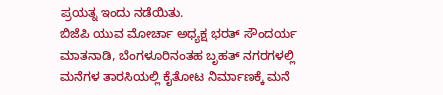ಪ್ರಯತ್ನ ಇಂದು ನಡೆಯಿತು.
ಬಿಜೆಪಿ ಯುವ ಮೋರ್ಚಾ ಅಧ್ಯಕ್ಷ ಭರತ್ ಸೌಂದರ್ಯ ಮಾತನಾಡಿ, ಬೆಂಗಳೂರಿನಂತಹ ಬೃಹತ್ ನಗರಗಳಲ್ಲಿ ಮನೆಗಳ ತಾರಸಿಯಲ್ಲಿ ಕೈತೋಟ ನಿರ್ಮಾಣಕ್ಕೆ ಮನೆ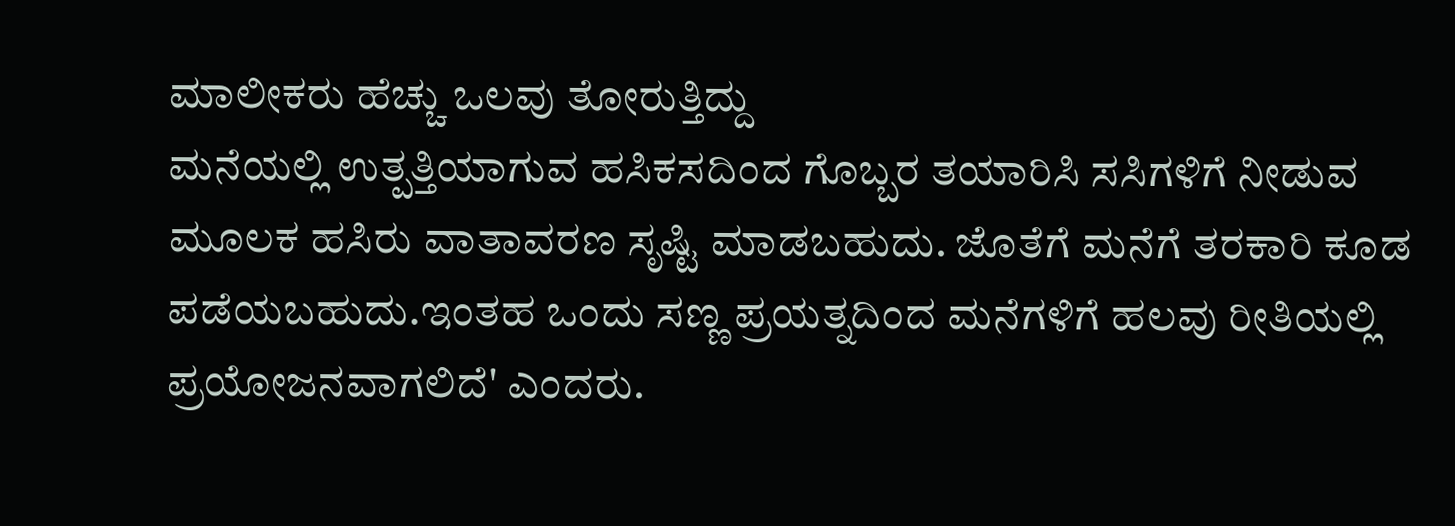ಮಾಲೀಕರು ಹೆಚ್ಚು ಒಲವು ತೋರುತ್ತಿದ್ದು
ಮನೆಯಲ್ಲಿ ಉತ್ಪತ್ತಿಯಾಗುವ ಹಸಿಕಸದಿಂದ ಗೊಬ್ಬರ ತಯಾರಿಸಿ ಸಸಿಗಳಿಗೆ ನೀಡುವ ಮೂಲಕ ಹಸಿರು ವಾತಾವರಣ ಸೃಷ್ಟಿ ಮಾಡಬಹುದು. ಜೊತೆಗೆ ಮನೆಗೆ ತರಕಾರಿ ಕೂಡ ಪಡೆಯಬಹುದು.ಇಂತಹ ಒಂದು ಸಣ್ಣ ಪ್ರಯತ್ನದಿಂದ ಮನೆಗಳಿಗೆ ಹಲವು ರೀತಿಯಲ್ಲಿ ಪ್ರಯೋಜನವಾಗಲಿದೆ' ಎಂದರು.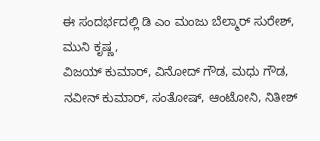ಈ ಸಂದರ್ಭದಲ್ಲಿ ಡಿ ಎಂ ಮಂಜು ಬೆಲ್ಮಾರ್ ಸುರೇಶ್, ಮುನಿ ಕೃಷ್ಣ,
ವಿಜಯ್ ಕುಮಾರ್, ವಿನೋದ್ ಗೌಡ, ಮಧು ಗೌಡ, ನವೀನ್ ಕುಮಾರ್, ಸಂತೋಷ್, ಆಂಟೋನಿ, ನಿತೀಶ್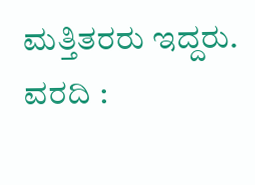ಮತ್ತಿತರರು ಇದ್ದರು.
ವರದಿ :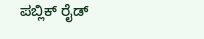ಪಬ್ಲಿಕ್ ರೈಡ್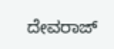ದೇವರಾಜ್